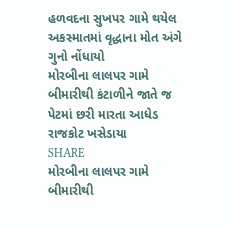હળવદના સુખપર ગામે થયેલ અકસ્માતમાં વૃદ્ધાના મોત અંગે ગુનો નોંધાયો
મોરબીના લાલપર ગામે બીમારીથી કંટાળીને જાતે જ પેટમાં છરી મારતા આધેડ રાજકોટ ખસેડાયા
SHARE
મોરબીના લાલપર ગામે બીમારીથી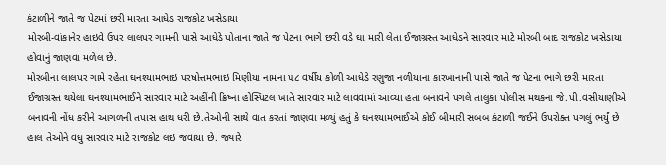કંટાળીને જાતે જ પેટમાં છરી મારતા આધેડ રાજકોટ ખસેડાયા
મોરબી-વાંકાનેર હાઇવે ઉપર લાલપર ગામની પાસે આધેડે પોતાના જાતે જ પેટના ભાગે છરી વડે ઘા મારી લેતા ઈજાગ્રસ્ત આધેડને સારવાર માટે મોરબી બાદ રાજકોટ ખસેડાયા હોવાનું જાણવા મળેલ છે.
મોરબીના લાલપર ગામે રહેતા ઘનશ્યામભાઇ પરષોત્તમભાઇ મિણીયા નામના ૫૮ વર્ષીય કોળી આધેડે રણુજા નળીયાના કારખાનાની પાસે જાતે જ પેટના ભાગે છરી મારતા ઈજાગ્રસ્ત થયેલા ઘનશ્યામભાઈને સારવાર માટે અહીંની ક્રિષ્ના હોસ્પિટલ ખાતે સારવાર માટે લાવવામાં આવ્યા હતા બનાવને પગલે તાલુકા પોલીસ મથકના જે.પી.વસીયાણીએ બનાવની નોંધ કરીને આગળની તપાસ હાથ ધરી છે.તેઓની સાથે વાત કરતાં જાણવા મળ્યું હતું કે ઘનશ્યામભાઈએ કોઈ બીમારી સબબ કંટાળી જઈને ઉપરોક્ત પગલું ભર્યું છે હાલ તેઓને વધુ સારવાર માટે રાજકોટ લઇ જવાયા છે. જ્યારે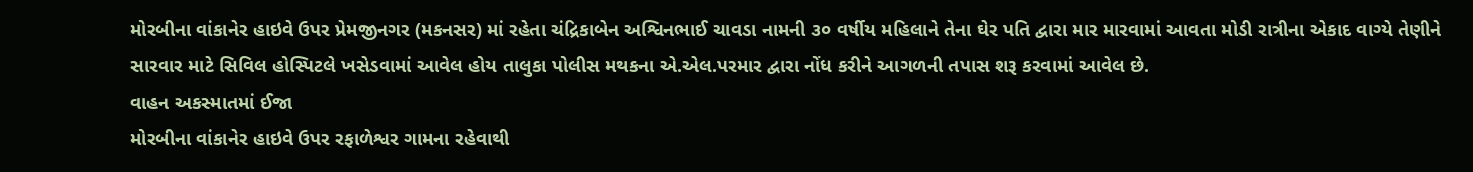મોરબીના વાંકાનેર હાઇવે ઉપર પ્રેમજીનગર (મકનસર) માં રહેતા ચંદ્રિકાબેન અશ્વિનભાઈ ચાવડા નામની ૩૦ વર્ષીય મહિલાને તેના ઘેર પતિ દ્વારા માર મારવામાં આવતા મોડી રાત્રીના એકાદ વાગ્યે તેણીને સારવાર માટે સિવિલ હોસ્પિટલે ખસેડવામાં આવેલ હોય તાલુકા પોલીસ મથકના એ.એલ.પરમાર દ્વારા નોંધ કરીને આગળની તપાસ શરૂ કરવામાં આવેલ છે.
વાહન અકસ્માતમાં ઈજા
મોરબીના વાંકાનેર હાઇવે ઉપર રફાળેશ્વર ગામના રહેવાથી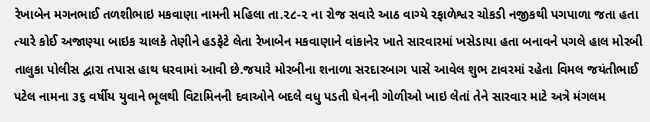રેખાબેન મગનભાઈ તળશીભાઇ મકવાણા નામની મહિલા તા.૨૮-૨ ના રોજ સવારે આઠ વાગ્યે રફાળેશ્વર ચોકડી નજીકથી પગપાળા જતા હતા ત્યારે કોઈ અજાણ્યા બાઇક ચાલકે તેણીને હડફેટે લેતા રેખાબેન મકવાણાને વાંકાનેર ખાતે સારવારમાં ખસેડાયા હતા બનાવને પગલે હાલ મોરબી તાલુકા પોલીસ દ્વારા તપાસ હાથ ધરવામાં આવી છે.જયારે મોરબીના શનાળા સરદારબાગ પાસે આવેલ શુભ ટાવરમાં રહેતા વિમલ જયંતીભાઈ પટેલ નામના ૩૬ વર્ષીય યુવાને ભૂલથી વિટામિનની દવાઓને બદલે વધુ પડતી ઘેનની ગોળીઓ ખાઇ લેતાં તેને સારવાર માટે અત્રે મંગલમ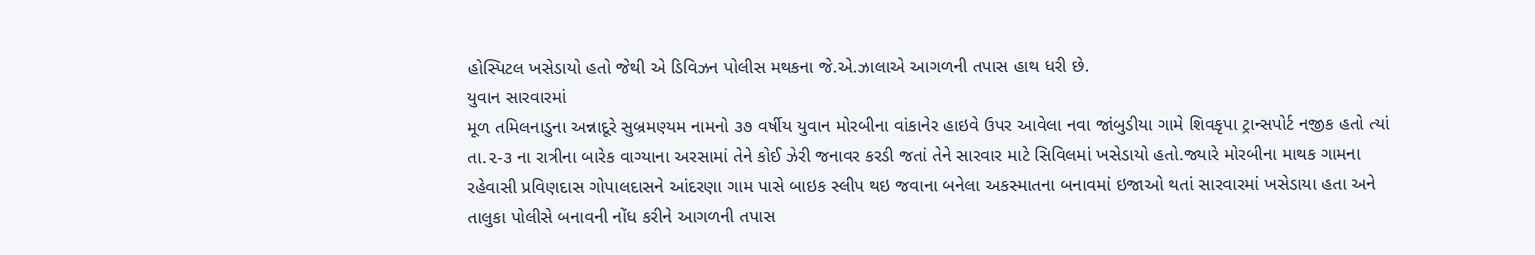હોસ્પિટલ ખસેડાયો હતો જેથી એ ડિવિઝન પોલીસ મથકના જે.એ.ઝાલાએ આગળની તપાસ હાથ ધરી છે.
યુવાન સારવારમાં
મૂળ તમિલનાડુના અન્નાદૂરે સુબ્રમણ્યમ નામનો ૩૭ વર્ષીય યુવાન મોરબીના વાંકાનેર હાઇવે ઉપર આવેલા નવા જાંબુડીયા ગામે શિવકૃપા ટ્રાન્સપોર્ટ નજીક હતો ત્યાં તા.૨-૩ ના રાત્રીના બારેક વાગ્યાના અરસામાં તેને કોઈ ઝેરી જનાવર કરડી જતાં તેને સારવાર માટે સિવિલમાં ખસેડાયો હતો.જ્યારે મોરબીના માથક ગામના રહેવાસી પ્રવિણદાસ ગોપાલદાસને આંદરણા ગામ પાસે બાઇક સ્લીપ થઇ જવાના બનેલા અકસ્માતના બનાવમાં ઇજાઓ થતાં સારવારમાં ખસેડાયા હતા અને તાલુકા પોલીસે બનાવની નોંધ કરીને આગળની તપાસ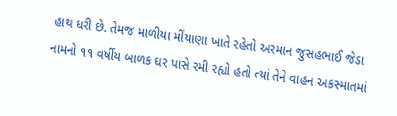હાથ ધરી છે. તેમજ માળીયા મીંયાણા ખાતે રહેતો અરમાન જુસહભાઈ જેડા નામનો ૧૧ વર્ષીય બાળક ઘર પાસે રમી રહ્યો હતો ત્યાં તેને વાહન અકસ્માતમાં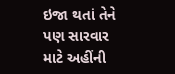ઇજા થતાં તેને પણ સારવાર માટે અહીંની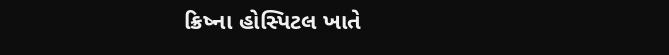ક્રિષ્ના હોસ્પિટલ ખાતે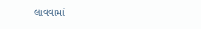લાવવામાં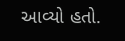આવ્યો હતો.